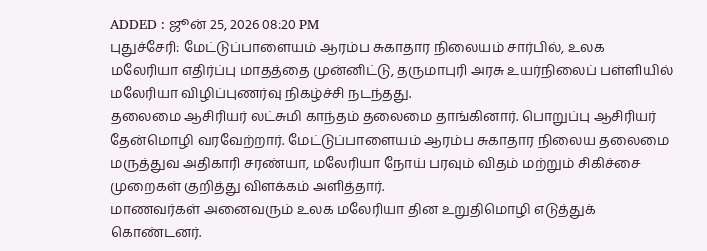ADDED : ஜூன் 25, 2026 08:20 PM
புதுச்சேரி: மேட்டுப்பாளையம் ஆரம்ப சுகாதார நிலையம் சார்பில், உலக மலேரியா எதிர்ப்பு மாதத்தை முன்னிட்டு, தருமாபுரி அரசு உயர்நிலைப் பள்ளியில் மலேரியா விழிப்புணர்வு நிகழ்ச்சி நடந்தது.
தலைமை ஆசிரியர் லட்சுமி காந்தம் தலைமை தாங்கினார். பொறுப்பு ஆசிரியர் தேன்மொழி வரவேற்றார். மேட்டுப்பாளையம் ஆரம்ப சுகாதார நிலைய தலைமை மருத்துவ அதிகாரி சரண்யா, மலேரியா நோய் பரவும் விதம் மற்றும் சிகிச்சை முறைகள் குறித்து விளக்கம் அளித்தார்.
மாணவர்கள் அனைவரும் உலக மலேரியா தின உறுதிமொழி எடுத்துக் கொண்டனர்.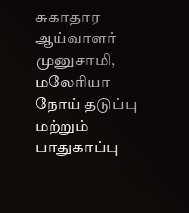சுகாதார ஆய்வாளர் முனுசாமி, மலேரியா நோய் தடுப்பு மற்றும் பாதுகாப்பு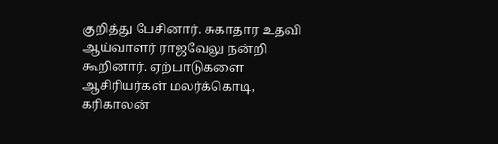குறித்து பேசினார். சுகாதார உதவி ஆய்வாளர் ராஜவேலு நன்றி கூறினார். ஏற்பாடுகளை ஆசிரியர்கள் மலர்க்கொடி, கரிகாலன்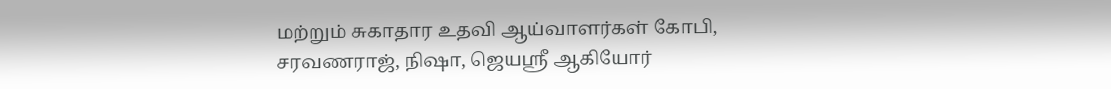மற்றும் சுகாதார உதவி ஆய்வாளர்கள் கோபி, சரவணராஜ், நிஷா, ஜெயஸ்ரீ ஆகியோர்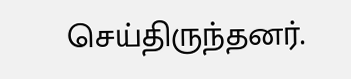செய்திருந்தனர்.